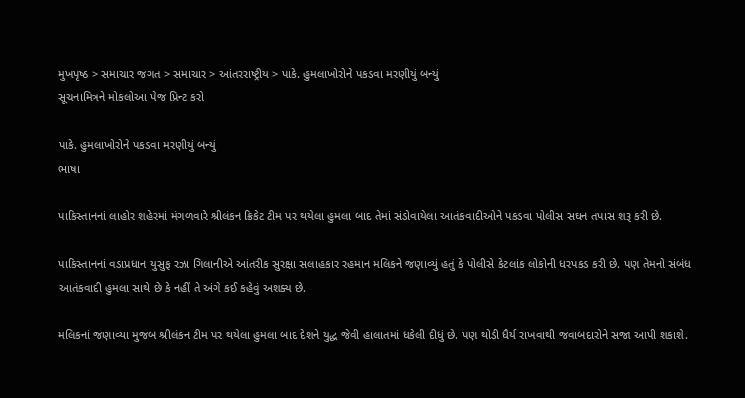મુખપૃષ્ઠ > સમાચાર જગત > સમાચાર > આંતરરાષ્ટ્રીય > પાકે. હુમલાખોરોને પકડવા મરણીયું બન્યું
સૂચનામિત્રને મોકલોઆ પેજ પ્રિન્ટ કરો

પાકે. હુમલાખોરોને પકડવા મરણીયું બન્યું
ભાષા

પાકિસ્તાનનાં લાહોર શહેરમાં મંગળવારે શ્રીલંકન ક્રિકેટ ટીમ પર થયેલા હુમલા બાદ તેમાં સંડોવાયેલા આતંકવાદીઓને પકડવા પોલીસ સઘન તપાસ શરૂ કરી છે.

પાકિસ્તાનનાં વડાપ્રધાન યુસુફ રઝા ગિલાનીએ આંતરીક સુરક્ષા સલાહકાર રહમાન મલિકને જણાવ્યું હતું કે પોલીસે કેટલાંક લોકોની ધરપકડ કરી છે. પણ તેમનો સંબંધ આતંકવાદી હુમલા સાથે છે કે નહીં તે અંગે કઈ કહેવું અશક્ય છે.

મલિકનાં જણાવ્યા મુજબ શ્રીલંકન ટીમ પર થયેલા હુમલા બાદ દેશને યુદ્ધ જેવી હાલાતમાં ધકેલી દીધું છે. પણ થોડી ધૈર્ય રાખવાથી જવાબદારોને સજા આપી શકાશે.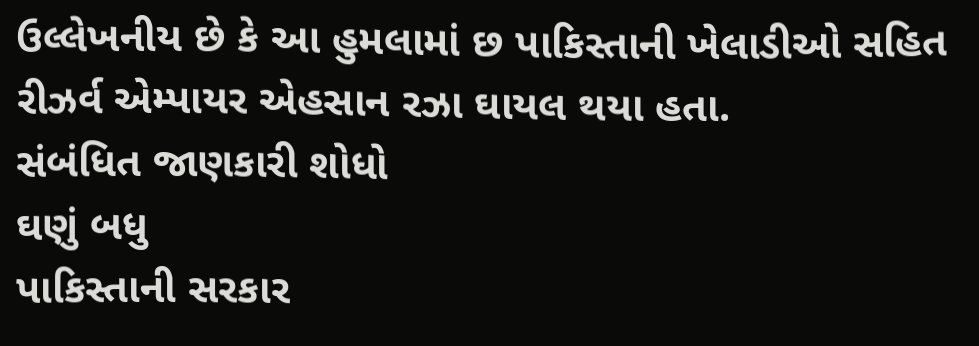ઉલ્લેખનીય છે કે આ હુમલામાં છ પાકિસ્તાની ખેલાડીઓ સહિત રીઝર્વ એમ્પાયર એહસાન રઝા ઘાયલ થયા હતા.
સંબંધિત જાણકારી શોધો
ઘણું બધુ
પાકિસ્તાની સરકાર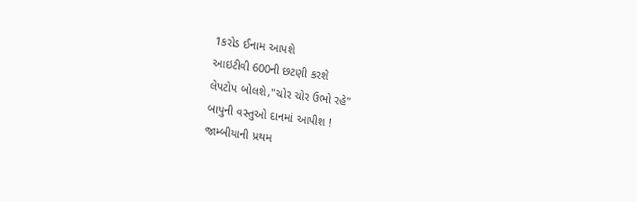1કરોડ ઈનામ આપશે
આઇટીવી 600ની છટણી કરશે
લેપટોપ બોલશે,"ચોર ચોર ઉભો રહે"
બાપુની વસ્તુઓ દાનમાં આપીશ !
જામ્બીયાની પ્રથમ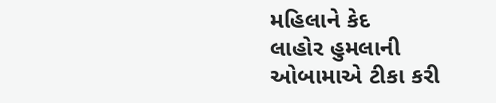મહિલાને કેદ
લાહોર હુમલાની ઓબામાએ ટીકા કરી